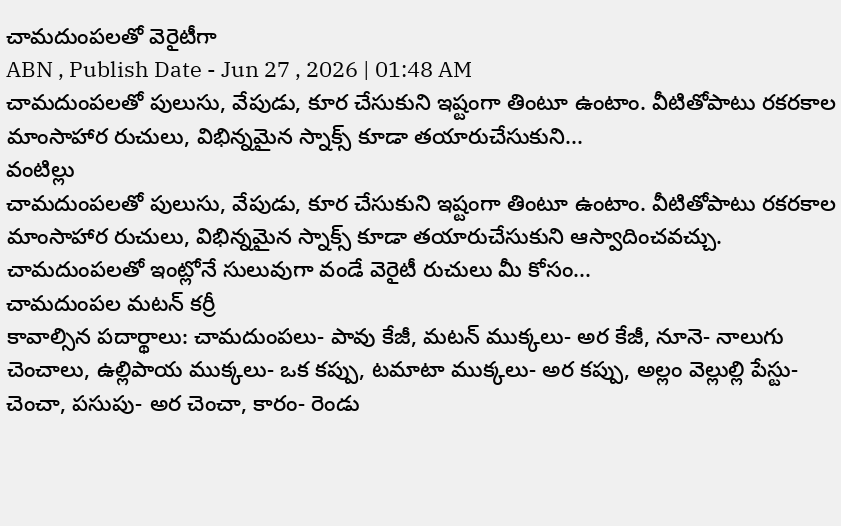చామదుంపలతో వెరైటీగా
ABN , Publish Date - Jun 27 , 2026 | 01:48 AM
చామదుంపలతో పులుసు, వేపుడు, కూర చేసుకుని ఇష్టంగా తింటూ ఉంటాం. వీటితోపాటు రకరకాల మాంసాహార రుచులు, విభిన్నమైన స్నాక్స్ కూడా తయారుచేసుకుని...
వంటిల్లు
చామదుంపలతో పులుసు, వేపుడు, కూర చేసుకుని ఇష్టంగా తింటూ ఉంటాం. వీటితోపాటు రకరకాల మాంసాహార రుచులు, విభిన్నమైన స్నాక్స్ కూడా తయారుచేసుకుని ఆస్వాదించవచ్చు. చామదుంపలతో ఇంట్లోనే సులువుగా వండే వెరైటీ రుచులు మీ కోసం...
చామదుంపల మటన్ కర్రీ
కావాల్సిన పదార్థాలు: చామదుంపలు- పావు కేజీ, మటన్ ముక్కలు- అర కేజీ, నూనె- నాలుగు చెంచాలు, ఉల్లిపాయ ముక్కలు- ఒక కప్పు, టమాటా ముక్కలు- అర కప్పు, అల్లం వెల్లుల్లి పేస్టు- చెంచా, పసుపు- అర చెంచా, కారం- రెండు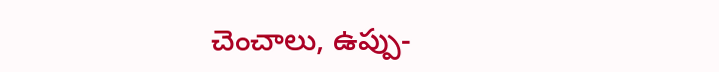చెంచాలు, ఉప్పు-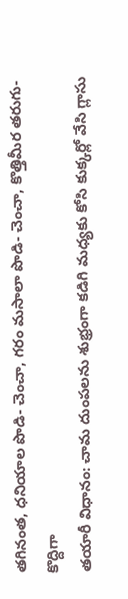తగినంత, ధనియాల పొడి- చెంచా, గరం మసాలా పొడి- చెంచా, కొత్తిమీర తరుగు- కొద్దిగా
తయారీ విధానం: చామ దుంపలను శుభ్రంగా కడిగి మధ్యకు కోసి కుక్కర్లో వేసి గ్లాసు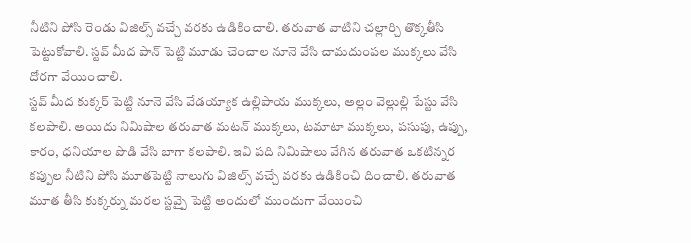నీటిని పోసి రెండు విజిల్స్ వచ్చే వరకు ఉడికించాలి. తరువాత వాటిని చల్లార్చి తొక్కతీసి పెట్టుకోవాలి. స్టవ్ మీద పాన్ పెట్టి మూడు చెంచాల నూనె వేసి చామదుంపల ముక్కలు వేసి దోరగా వేయించాలి.
స్టవ్ మీద కుక్కర్ పెట్టి నూనె వేసి వేడయ్యాక ఉల్లిపాయ ముక్కలు, అల్లం వెల్లుల్లి పేస్టు వేసి కలపాలి. అయిదు నిమిషాల తరువాత మటన్ ముక్కలు, టమాటా ముక్కలు, పసుపు, ఉప్పు, కారం, ధనియాల పొడి వేసి బాగా కలపాలి. ఇవి పది నిమిషాలు వేగిన తరువాత ఒకటిన్నర కప్పుల నీటిని పోసి మూతపెట్టి నాలుగు విజిల్స్ వచ్చే వరకు ఉడికించి దించాలి. తరువాత మూత తీసి కుక్కర్ను మరల స్టవ్పై పెట్టి అందులో ముందుగా వేయించి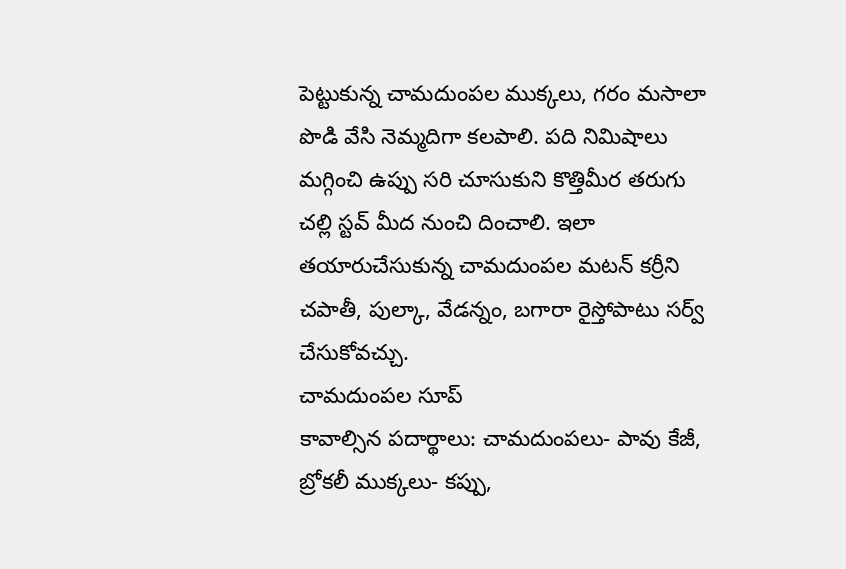పెట్టుకున్న చామదుంపల ముక్కలు, గరం మసాలా పొడి వేసి నెమ్మదిగా కలపాలి. పది నిమిషాలు మగ్గించి ఉప్పు సరి చూసుకుని కొత్తిమీర తరుగు చల్లి స్టవ్ మీద నుంచి దించాలి. ఇలా తయారుచేసుకున్న చామదుంపల మటన్ కర్రీని చపాతీ, పుల్కా, వేడన్నం, బగారా రైస్తోపాటు సర్వ్ చేసుకోవచ్చు.
చామదుంపల సూప్
కావాల్సిన పదార్థాలు: చామదుంపలు- పావు కేజీ, బ్రోకలీ ముక్కలు- కప్పు,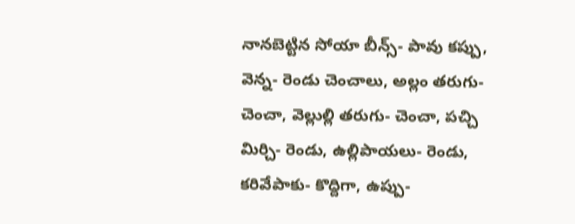నానబెట్టిన సోయా బీన్స్- పావు కప్పు, వెన్న- రెండు చెంచాలు, అల్లం తరుగు- చెంచా, వెల్లుల్లి తరుగు- చెంచా, పచ్చి మిర్చి- రెండు, ఉల్లిపాయలు- రెండు, కరివేపాకు- కొద్దిగా, ఉప్పు-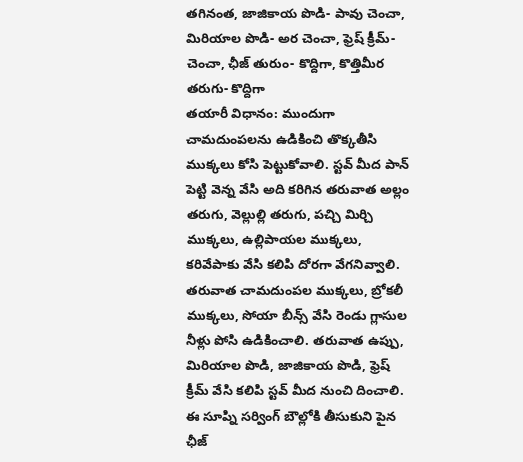తగినంత, జాజికాయ పొడి- పావు చెంచా, మిరియాల పొడి- అర చెంచా, ఫ్రెష్ క్రీమ్- చెంచా, ఛీజ్ తురుం- కొద్దిగా, కొత్తిమీర తరుగు- కొద్దిగా
తయారీ విధానం: ముందుగా చామదుంపలను ఉడికించి తొక్కతీసి ముక్కలు కోసి పెట్టుకోవాలి. స్టవ్ మీద పాన్ పెట్టి వెన్న వేసి అది కరిగిన తరువాత అల్లం తరుగు, వెల్లుల్లి తరుగు, పచ్చి మిర్చి ముక్కలు, ఉల్లిపాయల ముక్కలు, కరివేపాకు వేసి కలిపి దోరగా వేగనివ్వాలి. తరువాత చామదుంపల ముక్కలు, బ్రోకలీ ముక్కలు, సోయా బీన్స్ వేసి రెండు గ్లాసుల నీళ్లు పోసి ఉడికించాలి. తరువాత ఉప్పు, మిరియాల పొడి, జాజికాయ పొడి, ఫ్రెష్ క్రీమ్ వేసి కలిపి స్టవ్ మీద నుంచి దించాలి. ఈ సూప్ని సర్వింగ్ బౌల్లోకి తీసుకుని పైన ఛీజ్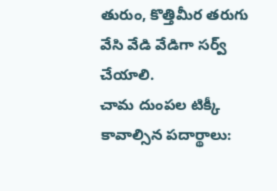తురుం, కొత్తిమీర తరుగు వేసి వేడి వేడిగా సర్వ్ చేయాలి.
చామ దుంపల టిక్కీ
కావాల్సిన పదార్థాలు: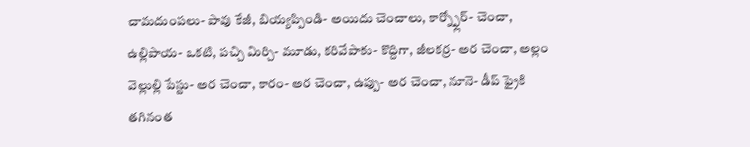చామదుంపలు- పావు కేజీ, బియ్యప్పిండి- అయిదు చెంచాలు, కార్న్ఫ్లోర్- చెంచా, ఉల్లిపాయ- ఒకటి, పచ్చి మిర్చి- మూడు, కరివేపాకు- కొద్దిగా, జీలకర్ర- అర చెంచా, అల్లం వెల్లుల్లి పేస్టు- అర చెంచా, కారం- అర చెంచా, ఉప్పు- అర చెంచా, నూనె- డీప్ ఫ్రైకి తగినంత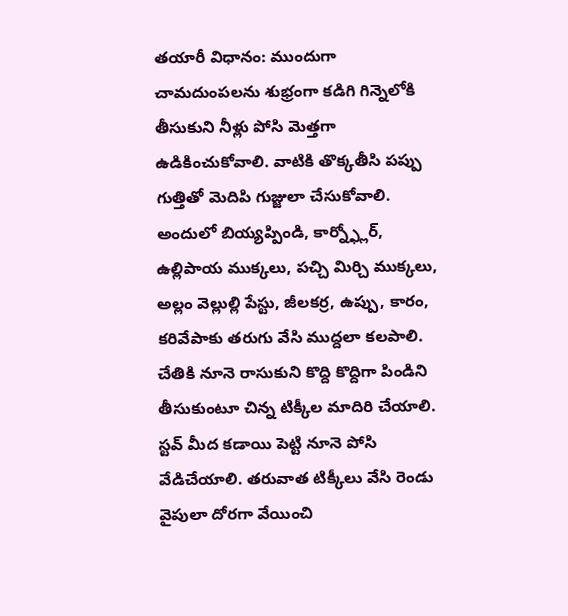తయారీ విధానం: ముందుగా చామదుంపలను శుభ్రంగా కడిగి గిన్నెలోకి తీసుకుని నీళ్లు పోసి మెత్తగా ఉడికించుకోవాలి. వాటికి తొక్కతీసి పప్పు గుత్తితో మెదిపి గుజ్జులా చేసుకోవాలి. అందులో బియ్యప్పిండి, కార్న్ఫ్లోర్, ఉల్లిపాయ ముక్కలు, పచ్చి మిర్చి ముక్కలు, అల్లం వెల్లుల్లి పేస్టు, జీలకర్ర, ఉప్పు, కారం, కరివేపాకు తరుగు వేసి ముద్దలా కలపాలి. చేతికి నూనె రాసుకుని కొద్ది కొద్దిగా పిండిని తీసుకుంటూ చిన్న టిక్కీల మాదిరి చేయాలి. స్టవ్ మీద కడాయి పెట్టి నూనె పోసి వేడిచేయాలి. తరువాత టిక్కీలు వేసి రెండు వైపులా దోరగా వేయించి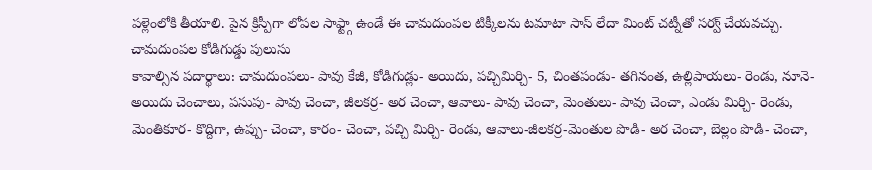పళ్లెంలోకి తీయాలి. పైన క్రిస్పీగా లోపల సాఫ్ట్గా ఉండే ఈ చామదుంపల టిక్కీలను టమాటా సాస్ లేదా మింట్ చట్నీతో సర్వ్ చేయవచ్చు.
చామదుంపల కోడిగుడ్డు పులుసు
కావాల్సిన పదార్థాలు: చామదుంపలు- పావు కేజీ, కోడిగుడ్లు- అయిదు, పచ్చిమిర్చి- 5, చింతపండు- తగినంత, ఉల్లిపాయలు- రెండు, నూనె- అయిదు చెంచాలు, పసుపు- పావు చెంచా, జీలకర్ర- అర చెంచా, ఆవాలు- పావు చెంచా, మెంతులు- పావు చెంచా, ఎండు మిర్చి- రెండు, మెంతికూర- కొద్దిగా, ఉప్పు- చెంచా, కారం- చెంచా, పచ్చి మిర్చి- రెండు, ఆవాలు-జీలకర్ర-మెంతుల పొడి- అర చెంచా, బెల్లం పొడి- చెంచా,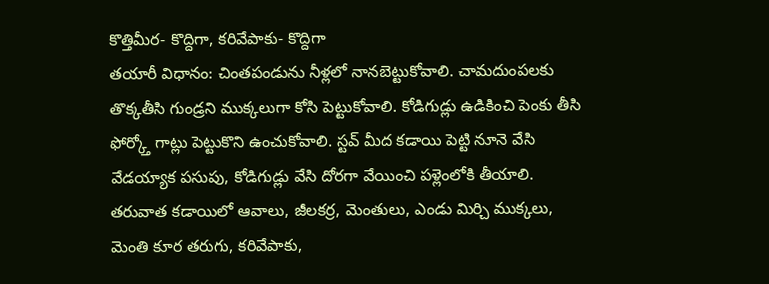కొత్తిమీర- కొద్దిగా, కరివేపాకు- కొద్దిగా
తయారీ విధానం: చింతపండును నీళ్లలో నానబెట్టుకోవాలి. చామదుంపలకు తొక్కతీసి గుండ్రని ముక్కలుగా కోసి పెట్టుకోవాలి. కోడిగుడ్లు ఉడికించి పెంకు తీసి ఫోర్క్తో గాట్లు పెట్టుకొని ఉంచుకోవాలి. స్టవ్ మీద కడాయి పెట్టి నూనె వేసి వేడయ్యాక పసుపు, కోడిగుడ్లు వేసి దోరగా వేయించి పళ్లెంలోకి తీయాలి. తరువాత కడాయిలో ఆవాలు, జీలకర్ర, మెంతులు, ఎండు మిర్చి ముక్కలు, మెంతి కూర తరుగు, కరివేపాకు,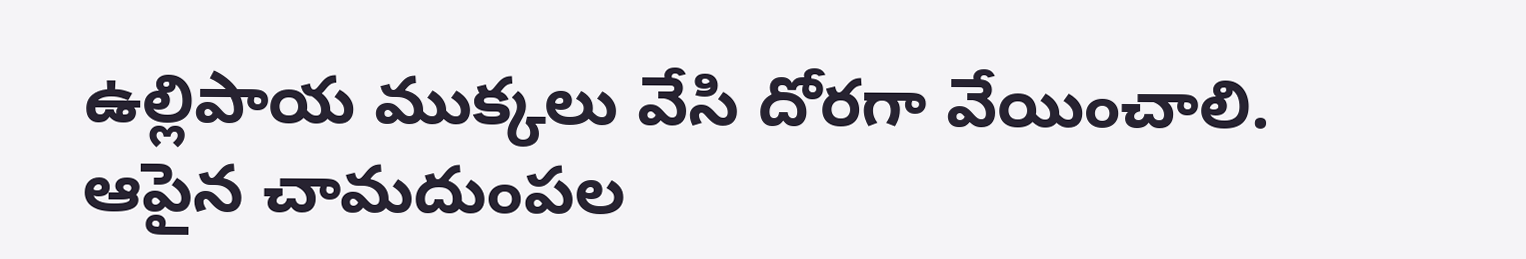ఉల్లిపాయ ముక్కలు వేసి దోరగా వేయించాలి. ఆపైన చామదుంపల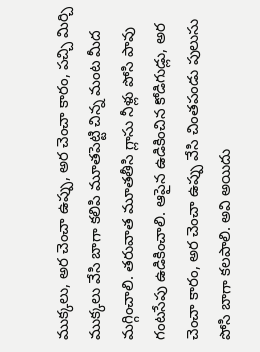ముక్కలు, అర చెంచా ఉప్పు, అర చెంచా కారం, పచ్చి మిర్చి ముక్కలు వేసి బాగా కలిపి మూతపెట్టి చిన్న మంట మీద మగ్గించాలి. తరువాత మూతతీసి గ్లాసు నీళ్లు పోసి పావు గంటసేపు ఉడికించాలి. ఆపైన ఉడికించిన కోడిగుడ్లు, అర చెంచా కారం, అర చెంచా ఉప్పు వేసి చింతపండు పులుసు పోసి బాగా కలపాలి. అవి అయిదు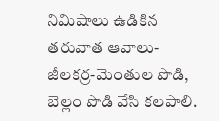నిమిషాలు ఉడికిన తరువాత ఆవాలు-జీలకర్ర-మెంతుల పొడి, బెల్లం పొడి వేసి కలపాలి.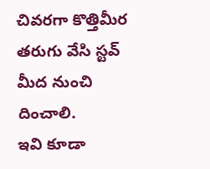చివరగా కొత్తిమీర తరుగు వేసి స్టవ్ మీద నుంచి దించాలి.
ఇవి కూడా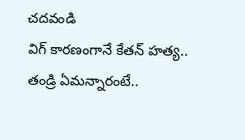చదవండి
విగ్ కారణంగానే కేతన్ హత్య.. తండ్రి ఏమన్నారంటే..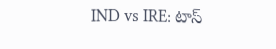IND vs IRE: టాస్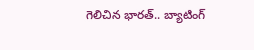గెలిచిన భారత్.. బ్యాటింగ్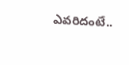ఎవరిదంటే..